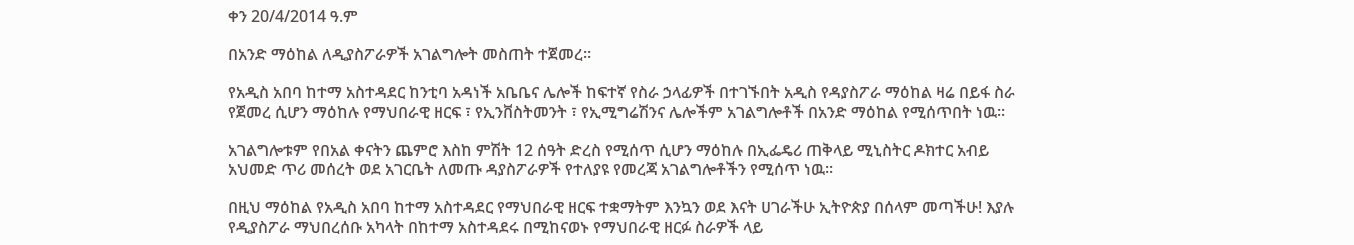ቀን 20/4/2014 ዓ.ም

በአንድ ማዕከል ለዲያስፖራዎች አገልግሎት መስጠት ተጀመረ፡፡

የአዲስ አበባ ከተማ አስተዳደር ከንቲባ አዳነች አቤቤና ሌሎች ከፍተኛ የስራ ኃላፊዎች በተገኙበት አዲስ የዳያስፖራ ማዕከል ዛሬ በይፋ ስራ የጀመረ ሲሆን ማዕከሉ የማህበራዊ ዘርፍ ፣ የኢንቨስትመንት ፣ የኢሚግሬሽንና ሌሎችም አገልግሎቶች በአንድ ማዕከል የሚሰጥበት ነዉ፡፡

አገልግሎቱም የበአል ቀናትን ጨምሮ እስከ ምሽት 12 ሰዓት ድረስ የሚሰጥ ሲሆን ማዕከሉ በኢፌዴሪ ጠቅላይ ሚኒስትር ዶክተር አብይ አህመድ ጥሪ መሰረት ወደ አገርቤት ለመጡ ዳያስፖራዎች የተለያዩ የመረጃ አገልግሎቶችን የሚሰጥ ነዉ፡፡

በዚህ ማዕከል የአዲስ አበባ ከተማ አስተዳደር የማህበራዊ ዘርፍ ተቋማትም እንኳን ወደ እናት ሀገራችሁ ኢትዮጵያ በሰላም መጣችሁ! እያሉ የዲያስፖራ ማህበረሰቡ አካላት በከተማ አስተዳደሩ በሚከናወኑ የማህበራዊ ዘርፉ ስራዎች ላይ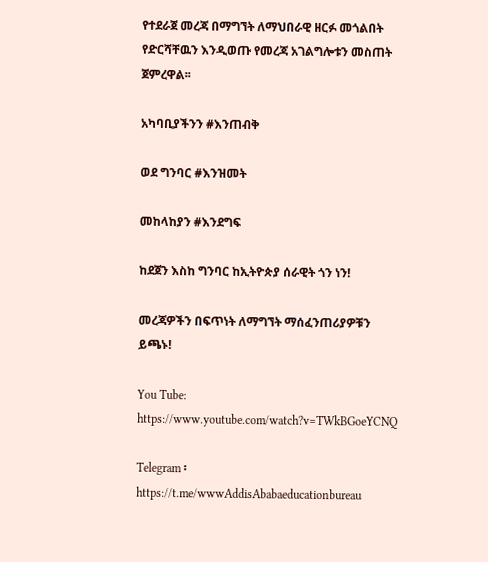የተደራጀ መረጃ በማግኘት ለማህበራዊ ዘርፉ መጎልበት የድርሻቸዉን እንዲወጡ የመረጃ አገልግሎቱን መስጠት ጀምረዋል፡፡

አካባቢያችንን #እንጠብቅ

ወደ ግንባር #እንዝመት

መከላከያን #እንደግፍ

ከደጀን እስከ ግንባር ከኢትዮጵያ ሰራዊት ጎን ነን!

መረጃዎችን በፍጥነት ለማግኘት ማሰፈንጠሪያዎቹን ይጫኑ!

You Tube: https://www.youtube.com/watch?v=TWkBGoeYCNQ

Telegram ፡ https://t.me/wwwAddisAbabaeducationbureau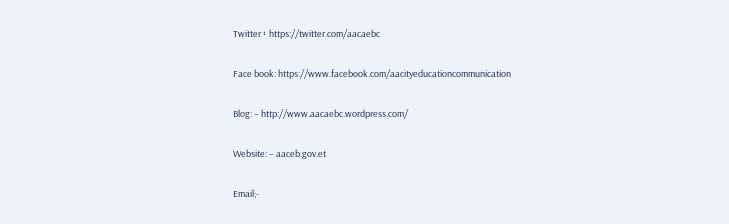Twitter ፡ https://twitter.com/aacaebc

Face book: https://www.facebook.com/aacityeducationcommunication

Blog: – http://www.aacaebc.wordpress.com/

Website: – aaceb.gov.et

Email;-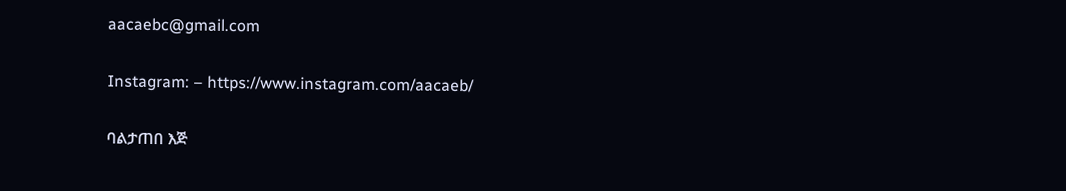aacaebc@gmail.com

Instagram: – https://www.instagram.com/aacaeb/

ባልታጠበ እጅ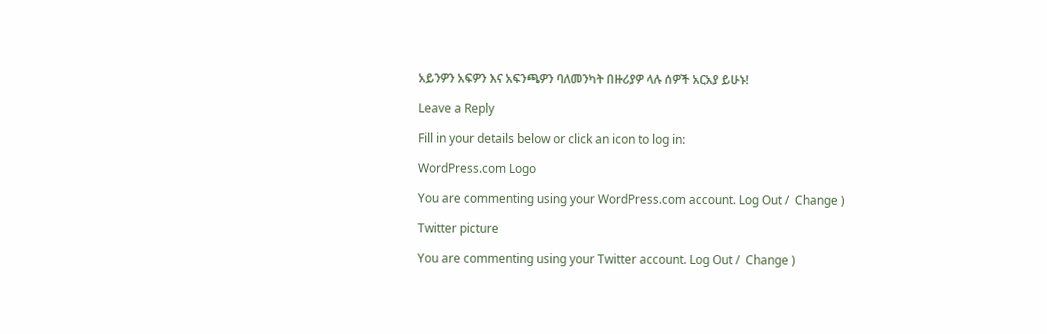አይንዎን አፍዎን እና አፍንጫዎን ባለመንካት በዙሪያዎ ላሉ ሰዎች አርአያ ይሁኑ!

Leave a Reply

Fill in your details below or click an icon to log in:

WordPress.com Logo

You are commenting using your WordPress.com account. Log Out /  Change )

Twitter picture

You are commenting using your Twitter account. Log Out /  Change )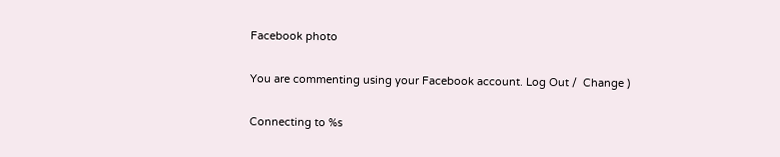Facebook photo

You are commenting using your Facebook account. Log Out /  Change )

Connecting to %s